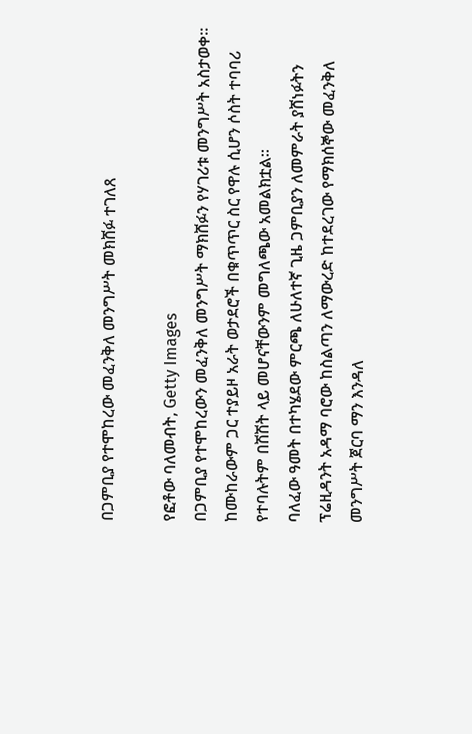በጋምቢያ የተሞከረው መፈንቅለ መንግሥት መክሸፉ ተገለጸ

የፎቶው ባለመብት, Getty Images
በጋምቢያ የተሞከረውን መፈንቅለ መንግሥት ማክሸፉን የሃገሪቱ መንግሥት አስታወቀ።
ከሙከራውም ጋር ተያይዞ አራት ወታደሮች በቁጥጥር ስር የዋሉ ሲሆን ሶስት ተባባሪ የተባሉትም በሽሽት ላይ መሆናቸውንም መግለጫው አመልክቷል።
ባለፈው ዓመት በተካሄደው ምርጫ ለሁለተኛ ጊዜ ጋምቢያን ለመምራት ያሸነፉትን ፕሬዚዳንት አዳማ ባሮው ከስልጣን ለማውረድ ከተደረገው የማክሰኞው መፈንቅለ መንግሥት ጀርባ ማን እንዳለ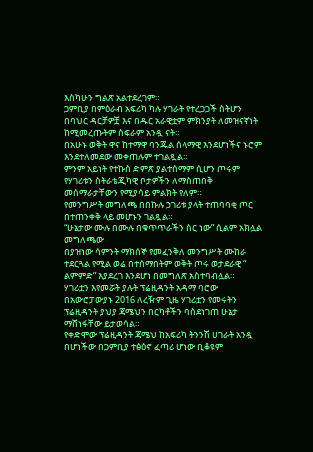እስካሁን ግልጽ አልተደረገም።
ጋምቢያ በምዕራብ አፍሪካ ካሉ ሃገራት የተረጋጋች ስትሆን በባህር ዳርቻዎቿ እና በዱር አራዊቷም ምክንያት ለመዝናኛነት ከሚመረጡትም ስፍራም አንዷ ናት።
በአሁኑ ወቅት ዋና ከተማዋ ባንጁል ሰላማዊ እንደሆነችና ኑሮም እንደተለመደው መቀጠሉም ተገልጿል።
ምንም አይነት የተኩስ ድምጽ ያልተሰማም ሲሆን ጦሩም የሃገሪቱን ስትራቴጂካዊ ቦታዎችን ለማስጠበቅ መሰማራታቸውን የሚያሳይ ምልክት የለም።
የመንግሥት መግለጫ በበኩሉ ኃገሪቱ ያላት ተጠባባቂ ጦር በተጠንቀቅ ላይ መሆኑን ገልጿል።
“ሁኔታው ሙሉ በሙሉ በቁጥጥራችን ስር ነው” ሲልም አክሏል መግለጫው
በያዝነው ሳምንት ማክሰኞ የመፈንቅለ መንግሥት ሙከራ ተደርጓል የሚል ወሬ በተሰማበትም ወቅት ጦሩ ወታደራዊ “ ልምምድ” እያደረገ እንደሆነ በመግለጽ አስተባብሏል።
ሃገሪቷን እየመሯት ያሉት ፕሬዚዳንት አዳማ ባሮው በአውሮፓውያኑ 2016 ለረዥም ጊዜ ሃገሪቷን የመሩትን ፕሬዚዳንት ያህያ ጃሜህን በርካቶችን ባስደነገጠ ሁኔታ ማሸነፋቸው ይታወሳል።
የቀድሞው ፕሬዚዳንት ጃሜህ ከአፍሪካ ትንንሽ ሀገራት አንዷ በሆነችው በጋምቢያ ተፅዕኖ ፈጣሪ ሆነው ቢቆዩም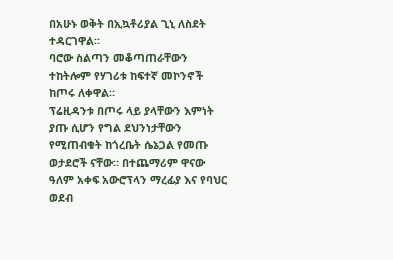በአሁኑ ወቅት በኢኳቶሪያል ጊኒ ለስደት ተዳርገዋል።
ባሮው ስልጣን መቆጣጠራቸውን ተከትሎም የሃገሪቱ ከፍተኛ መኮንኖች ከጦሩ ለቀዋል።
ፕሬዚዳንቱ በጦሩ ላይ ያላቸውን እምነት ያጡ ሲሆን የግል ደህንነታቸውን የሚጠብቁት ከጎረቤት ሴኔጋል የመጡ ወታደሮች ናቸው። በተጨማሪም ዋናው ዓለም አቀፍ አውሮፕላን ማረፊያ እና የባህር ወደብ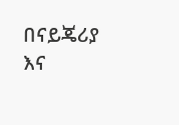በናይጄሪያ እና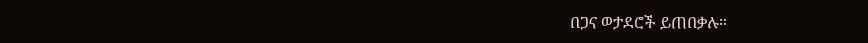በጋና ወታደሮች ይጠበቃሉ።